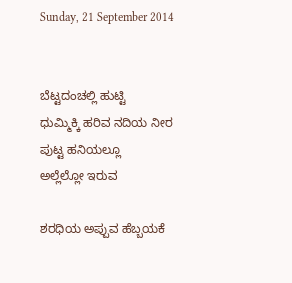Sunday, 21 September 2014


ಬೆಟ್ಟದಂಚಲ್ಲಿ ಹುಟ್ಟಿ
ಧುಮ್ಮಿಕ್ಕಿ ಹರಿವ ನದಿಯ ನೀರ
ಪುಟ್ಟ ಹನಿಯಲ್ಲೂ
ಅಲ್ಲೆಲ್ಲೋ ಇರುವ

ಶರಧಿಯ ಅಪ್ಪುವ ಹೆಬ್ಬಯಕೆ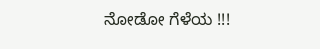ನೋಡೋ ಗೆಳೆಯ !!!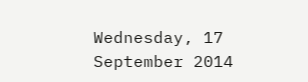Wednesday, 17 September 2014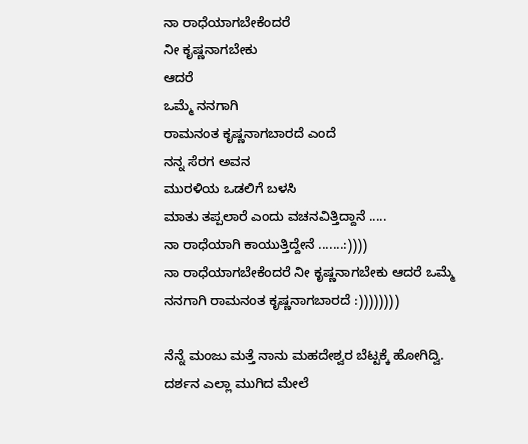ನಾ ರಾಧೆಯಾಗಬೇಕೆಂದರೆ
ನೀ ಕೃಷ್ಣನಾಗಬೇಕು
ಆದರೆ
ಒಮ್ಮೆ ನನಗಾಗಿ
ರಾಮನಂತ ಕೃಷ್ಣನಾಗಬಾರದೆ ಎಂದೆ
ನನ್ನ ಸೆರಗ ಅವನ
ಮುರಳಿಯ ಒಡಲಿಗೆ ಬಳಸಿ
ಮಾತು ತಪ್ಪಲಾರೆ ಎಂದು ವಚನವಿತ್ತಿದ್ದಾನೆ .....
ನಾ ರಾಧೆಯಾಗಿ ಕಾಯುತ್ತಿದ್ದೇನೆ .......:))))
ನಾ ರಾಧೆಯಾಗಬೇಕೆಂದರೆ ನೀ ಕೃಷ್ಣನಾಗಬೇಕು ಆದರೆ ಒಮ್ಮೆ ನನಗಾಗಿ ರಾಮನಂತ ಕೃಷ್ಣನಾಗಬಾರದೆ :))))))))

ನೆನ್ನೆ ಮಂಜು ಮತ್ತೆ ನಾನು ಮಹದೇಶ್ವರ ಬೆಟ್ಟಕ್ಕೆ ಹೋಗಿದ್ವಿ. ದರ್ಶನ ಎಲ್ಲಾ ಮುಗಿದ ಮೇಲೆ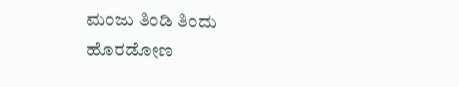ಮಂಜು ತಿಂಡಿ ತಿಂದು ಹೊರಡೋಣ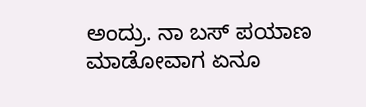ಅಂದ್ರು. ನಾ ಬಸ್ ಪಯಾಣ ಮಾಡೋವಾಗ ಏನೂ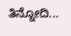ತಿನ್ನೋದಿ...